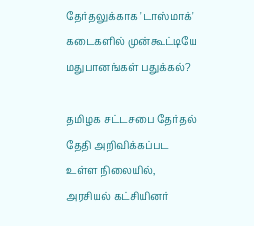தேர்தலுக்காக 'டாஸ்மாக்' கடைகளில் முன்கூட்டியே மதுபானங்கள் பதுக்கல்?

தமிழக சட்டசபை தேர்தல் தேதி அறிவிக்கப்பட உள்ள நிலையில், அரசியல் கட்சியினர்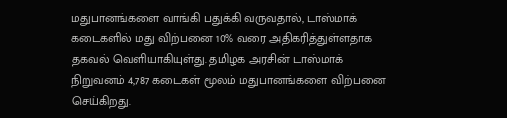மதுபானங்களை வாங்கி பதுக்கி வருவதால், டாஸ்மாக் கடைகளில் மது விற்பனை 10% வரை அதிகரித்துள்ளதாக தகவல் வெளியாகியுள்து. தமிழக அரசின் டாஸ்மாக் நிறுவனம் 4,787 கடைகள் மூலம் மதுபானங்களை விற்பனை செய்கிறது.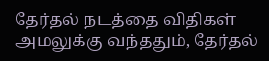தேர்தல் நடத்தை விதிகள் அமலுக்கு வந்ததும், தேர்தல்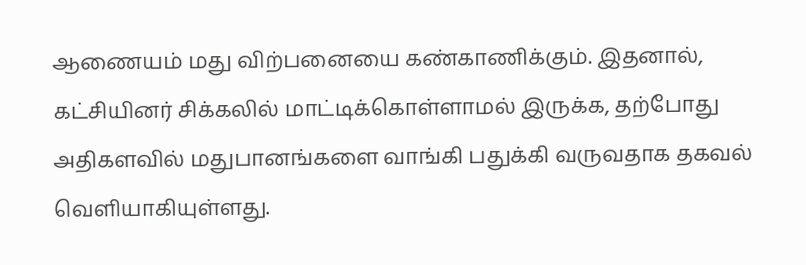ஆணையம் மது விற்பனையை கண்காணிக்கும். இதனால், கட்சியினர் சிக்கலில் மாட்டிக்கொள்ளாமல் இருக்க, தற்போது அதிகளவில் மதுபானங்களை வாங்கி பதுக்கி வருவதாக தகவல் வெளியாகியுள்ளது.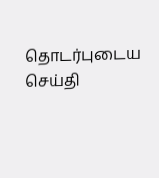தொடர்புடைய செய்தி